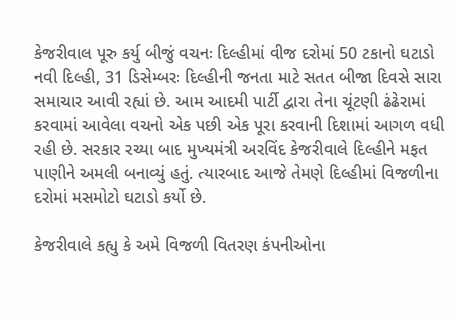કેજરીવાલ પૂરુ કર્યુ બીજું વચનઃ દિલ્હીમાં વીજ દરોમાં 50 ટકાનો ઘટાડો
નવી દિલ્હી, 31 ડિસેમ્બરઃ દિલ્હીની જનતા માટે સતત બીજા દિવસે સારા સમાચાર આવી રહ્યાં છે. આમ આદમી પાર્ટી દ્વારા તેના ચૂંટણી ઢંઢેરામાં કરવામાં આવેલા વચનો એક પછી એક પૂરા કરવાની દિશામાં આગળ વધી રહી છે. સરકાર રચ્યા બાદ મુખ્યમંત્રી અરવિંદ કેજરીવાલે દિલ્હીને મફત પાણીને અમલી બનાવ્યું હતું. ત્યારબાદ આજે તેમણે દિલ્હીમાં વિજળીના દરોમાં મસમોટો ઘટાડો કર્યો છે.

કેજરીવાલે કહ્યુ કે અમે વિજળી વિતરણ કંપનીઓના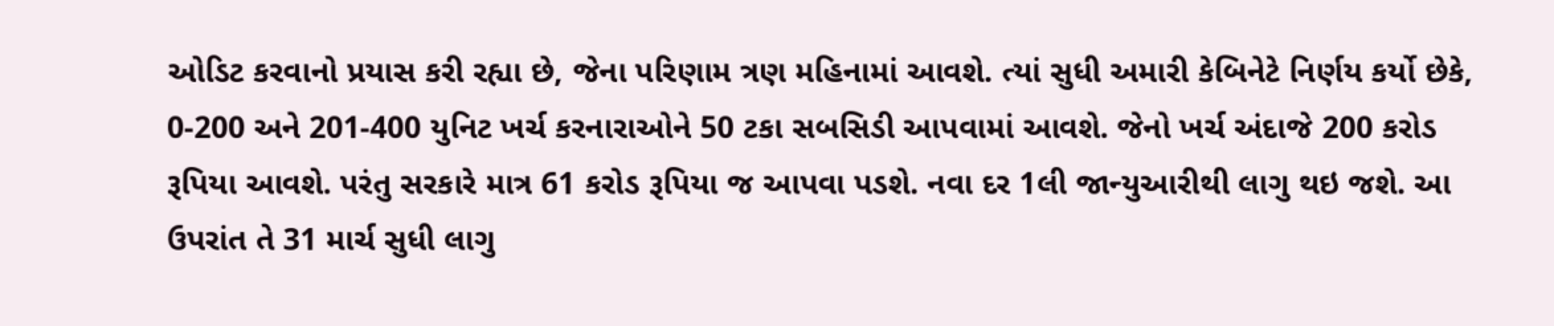ઓડિટ કરવાનો પ્રયાસ કરી રહ્યા છે, જેના પરિણામ ત્રણ મહિનામાં આવશે. ત્યાં સુધી અમારી કેબિનેટે નિર્ણય કર્યો છેકે, 0-200 અને 201-400 યુનિટ ખર્ચ કરનારાઓને 50 ટકા સબસિડી આપવામાં આવશે. જેનો ખર્ચ અંદાજે 200 કરોડ રૂપિયા આવશે. પરંતુ સરકારે માત્ર 61 કરોડ રૂપિયા જ આપવા પડશે. નવા દર 1લી જાન્યુઆરીથી લાગુ થઇ જશે. આ ઉપરાંત તે 31 માર્ચ સુધી લાગુ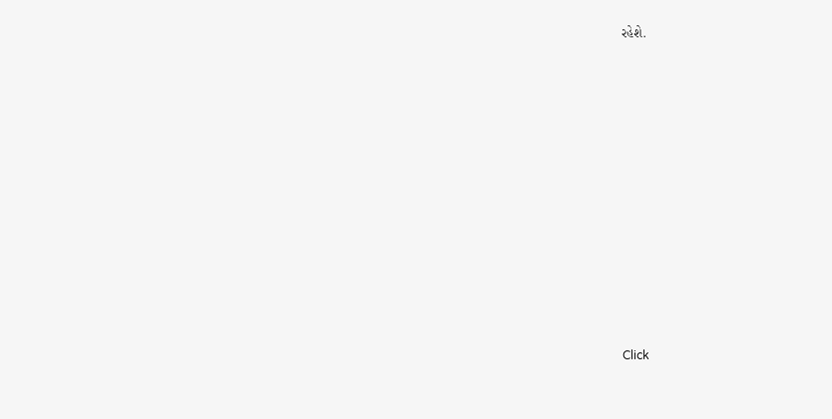રહેશે.












Click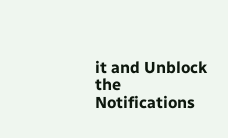it and Unblock the Notifications